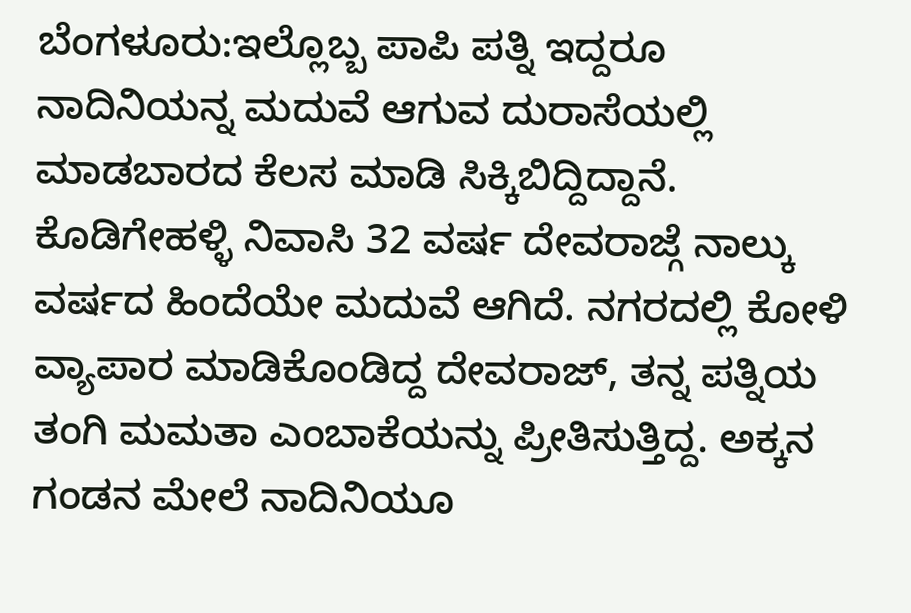ಬೆಂಗಳೂರು:ಇಲ್ಲೊಬ್ಬ ಪಾಪಿ ಪತ್ನಿ ಇದ್ದರೂ ನಾದಿನಿಯನ್ನ ಮದುವೆ ಆಗುವ ದುರಾಸೆಯಲ್ಲಿ ಮಾಡಬಾರದ ಕೆಲಸ ಮಾಡಿ ಸಿಕ್ಕಿಬಿದ್ದಿದ್ದಾನೆ.
ಕೊಡಿಗೇಹಳ್ಳಿ ನಿವಾಸಿ 32 ವರ್ಷ ದೇವರಾಜ್ಗೆ ನಾಲ್ಕು ವರ್ಷದ ಹಿಂದೆಯೇ ಮದುವೆ ಆಗಿದೆ. ನಗರದಲ್ಲಿ ಕೋಳಿ ವ್ಯಾಪಾರ ಮಾಡಿಕೊಂಡಿದ್ದ ದೇವರಾಜ್, ತನ್ನ ಪತ್ನಿಯ ತಂಗಿ ಮಮತಾ ಎಂಬಾಕೆಯನ್ನು ಪ್ರೀತಿಸುತ್ತಿದ್ದ. ಅಕ್ಕನ ಗಂಡನ ಮೇಲೆ ನಾದಿನಿಯೂ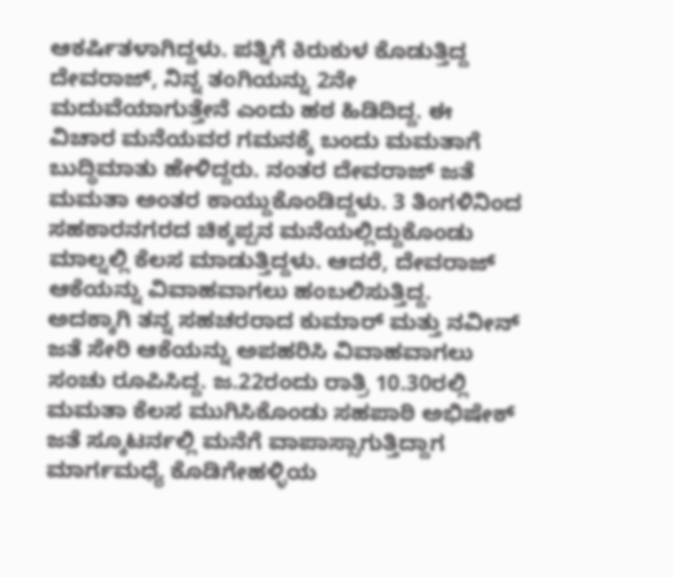ಆಕರ್ಷಿತಳಾಗಿದ್ದಳು. ಪತ್ನಿಗೆ ಕಿರುಕುಳ ಕೊಡುತ್ತಿದ್ದ ದೇವರಾಜ್, ನಿನ್ನ ತಂಗಿಯನ್ನು 2ನೇ ಮದುವೆಯಾಗುತ್ತೇನೆ ಎಂದು ಹಠ ಹಿಡಿದಿದ್ದ. ಈ ವಿಚಾರ ಮನೆಯವರ ಗಮನಕ್ಕೆ ಬಂದು ಮಮತಾಗೆ ಬುದ್ಧಿಮಾತು ಹೇಳಿದ್ದರು. ನಂತರ ದೇವರಾಜ್ ಜತೆ ಮಮತಾ ಅಂತರ ಕಾಯ್ದುಕೊಂಡಿದ್ದಳು. 3 ತಿಂಗಳಿನಿಂದ ಸಹಕಾರನಗರದ ಚಿಕ್ಕಪ್ಪನ ಮನೆಯಲ್ಲಿದ್ದುಕೊಂಡು ಮಾಲ್ನಲ್ಲಿ ಕೆಲಸ ಮಾಡುತ್ತಿದ್ದಳು. ಆದರೆ, ದೇವರಾಜ್ ಆಕೆಯನ್ನು ವಿವಾಹವಾಗಲು ಹಂಬಲಿಸುತ್ತಿದ್ದ.
ಅದಕ್ಕಾಗಿ ತನ್ನ ಸಹಚರರಾದ ಕುಮಾರ್ ಮತ್ತು ನವೀನ್ ಜತೆ ಸೇರಿ ಆಕೆಯನ್ನು ಅಪಹರಿಸಿ ವಿವಾಹವಾಗಲು ಸಂಚು ರೂಪಿಸಿದ್ದ. ಜ.22ರಂದು ರಾತ್ರಿ 10.30ರಲ್ಲಿ ಮಮತಾ ಕೆಲಸ ಮುಗಿಸಿಕೊಂಡು ಸಹಪಾಠಿ ಅಭಿಷೇಕ್ ಜತೆ ಸ್ಕೂಟರ್ನಲ್ಲಿ ಮನೆಗೆ ವಾಪಾಸ್ಸಾಗುತ್ತಿದ್ದಾಗ ಮಾರ್ಗಮಧ್ಯೆ ಕೊಡಿಗೇಹಳ್ಳಿಯ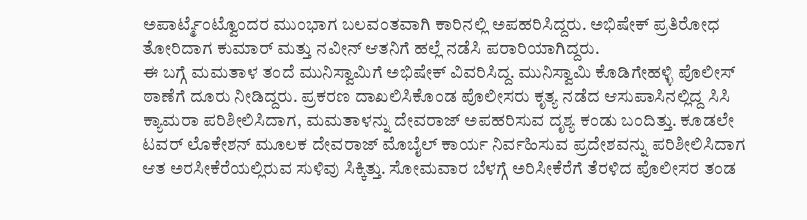ಅಪಾರ್ಟ್ಮೆಂಟ್ವೊಂದರ ಮುಂಭಾಗ ಬಲವಂತವಾಗಿ ಕಾರಿನಲ್ಲಿ ಅಪಹರಿಸಿದ್ದರು. ಅಭಿಷೇಕ್ ಪ್ರತಿರೋಧ ತೋರಿದಾಗ ಕುಮಾರ್ ಮತ್ತು ನವೀನ್ ಆತನಿಗೆ ಹಲ್ಲೆ ನಡೆಸಿ ಪರಾರಿಯಾಗಿದ್ದರು.
ಈ ಬಗ್ಗೆ ಮಮತಾಳ ತಂದೆ ಮುನಿಸ್ವಾಮಿಗೆ ಅಭಿಷೇಕ್ ವಿವರಿಸಿದ್ದ. ಮುನಿಸ್ವಾಮಿ ಕೊಡಿಗೇಹಳ್ಳಿ ಪೊಲೀಸ್ ಠಾಣೆಗೆ ದೂರು ನೀಡಿದ್ದರು. ಪ್ರಕರಣ ದಾಖಲಿಸಿಕೊಂಡ ಪೊಲೀಸರು ಕೃತ್ಯ ನಡೆದ ಆಸುಪಾಸಿನಲ್ಲಿದ್ದ ಸಿಸಿ ಕ್ಯಾಮರಾ ಪರಿಶೀಲಿಸಿದಾಗ, ಮಮತಾಳನ್ನು ದೇವರಾಜ್ ಅಪಹರಿಸುವ ದೃಶ್ಯ ಕಂಡು ಬಂದಿತ್ತು. ಕೂಡಲೇ ಟವರ್ ಲೊಕೇಶನ್ ಮೂಲಕ ದೇವರಾಜ್ ಮೊಬೈಲ್ ಕಾರ್ಯ ನಿರ್ವಹಿಸುವ ಪ್ರದೇಶವನ್ನು ಪರಿಶೀಲಿಸಿದಾಗ ಆತ ಅರಸೀಕೆರೆಯಲ್ಲಿರುವ ಸುಳಿವು ಸಿಕ್ಕಿತ್ತು. ಸೋಮವಾರ ಬೆಳಗ್ಗೆ ಅರಿಸೀಕೆರೆಗೆ ತೆರಳಿದ ಪೊಲೀಸರ ತಂಡ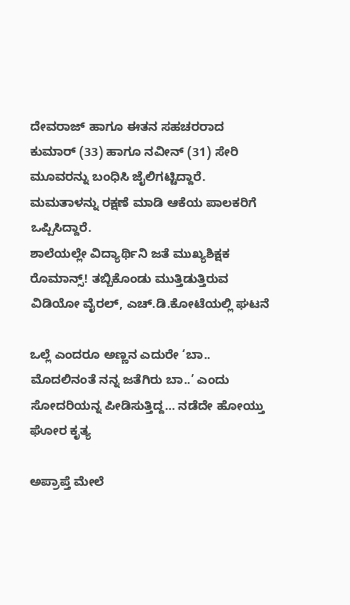ದೇವರಾಜ್ ಹಾಗೂ ಈತನ ಸಹಚರರಾದ ಕುಮಾರ್ (33) ಹಾಗೂ ನವೀನ್ (31) ಸೇರಿ ಮೂವರನ್ನು ಬಂಧಿಸಿ ಜೈಲಿಗಟ್ಟಿದ್ದಾರೆ. ಮಮತಾಳನ್ನು ರಕ್ಷಣೆ ಮಾಡಿ ಆಕೆಯ ಪಾಲಕರಿಗೆ ಒಪ್ಪಿಸಿದ್ದಾರೆ.
ಶಾಲೆಯಲ್ಲೇ ವಿದ್ಯಾರ್ಥಿನಿ ಜತೆ ಮುಖ್ಯಶಿಕ್ಷಕ ರೊಮಾನ್ಸ್! ತಬ್ಬಿಕೊಂಡು ಮುತ್ತಿಡುತ್ತಿರುವ ವಿಡಿಯೋ ವೈರಲ್, ಎಚ್.ಡಿ.ಕೋಟೆಯಲ್ಲಿ ಘಟನೆ

ಒಲ್ಲೆ ಎಂದರೂ ಅಣ್ಣನ ಎದುರೇ ‘ಬಾ.. ಮೊದಲಿನಂತೆ ನನ್ನ ಜತೆಗಿರು ಬಾ..’ ಎಂದು ಸೋದರಿಯನ್ನ ಪೀಡಿಸುತ್ತಿದ್ದ… ನಡೆದೇ ಹೋಯ್ತು ಘೋರ ಕೃತ್ಯ

ಅಪ್ರಾಪ್ತೆ ಮೇಲೆ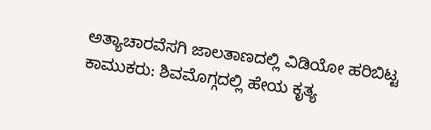ಅತ್ಯಾಚಾರವೆಸಗಿ ಜಾಲತಾಣದಲ್ಲಿ ವಿಡಿಯೋ ಹರಿಬಿಟ್ಟ ಕಾಮುಕರು: ಶಿವಮೊಗ್ಗದಲ್ಲಿ ಹೇಯ ಕೃತ್ಯ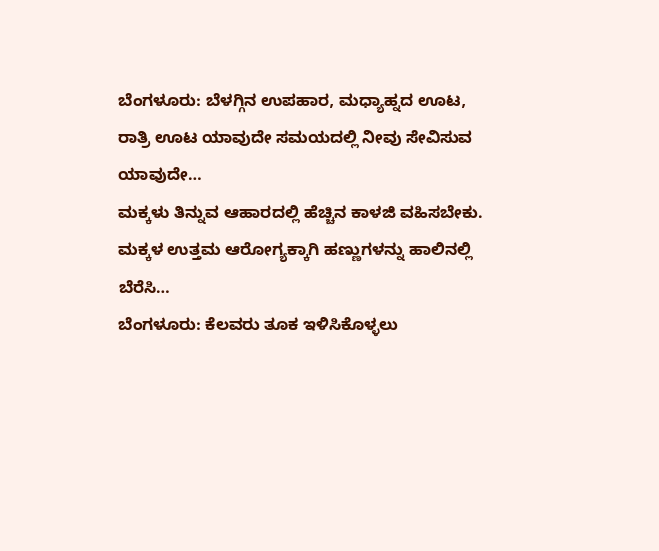ಬೆಂಗಳೂರು: ಬೆಳಗ್ಗಿನ ಉಪಹಾರ, ಮಧ್ಯಾಹ್ನದ ಊಟ, ರಾತ್ರಿ ಊಟ ಯಾವುದೇ ಸಮಯದಲ್ಲಿ ನೀವು ಸೇವಿಸುವ ಯಾವುದೇ…
ಮಕ್ಕಳು ತಿನ್ನುವ ಆಹಾರದಲ್ಲಿ ಹೆಚ್ಚಿನ ಕಾಳಜಿ ವಹಿಸಬೇಕು. ಮಕ್ಕಳ ಉತ್ತಮ ಆರೋಗ್ಯಕ್ಕಾಗಿ ಹಣ್ಣುಗಳನ್ನು ಹಾಲಿನಲ್ಲಿ ಬೆರೆಸಿ…
ಬೆಂಗಳೂರು: ಕೆಲವರು ತೂಕ ಇಳಿಸಿಕೊಳ್ಳಲು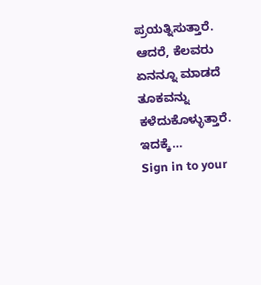ಪ್ರಯತ್ನಿಸುತ್ತಾರೆ. ಆದರೆ, ಕೆಲವರು ಏನನ್ನೂ ಮಾಡದೆ ತೂಕವನ್ನು ಕಳೆದುಕೊಳ್ಳುತ್ತಾರೆ. ಇದಕ್ಕೆ…
Sign in to your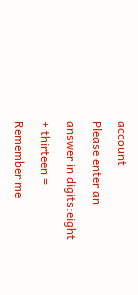account
Please enter an answer in digits:eight + thirteen =
Remember me